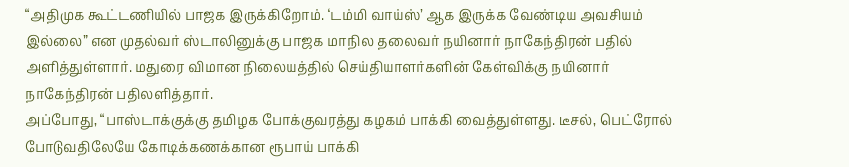“அதிமுக கூட்டணியில் பாஜக இருக்கிறோம். ‘டம்மி வாய்ஸ்’ ஆக இருக்க வேண்டிய அவசியம் இல்லை” என முதல்வர் ஸ்டாலினுக்கு பாஜக மாநில தலைவர் நயினார் நாகேந்திரன் பதில் அளித்துள்ளார். மதுரை விமான நிலையத்தில் செய்தியாளர்களின் கேள்விக்கு நயினார் நாகேந்திரன் பதிலளித்தார்.
அப்போது, “பாஸ்டாக்குக்கு தமிழக போக்குவரத்து கழகம் பாக்கி வைத்துள்ளது. டீசல், பெட்ரோல் போடுவதிலேயே கோடிக்கணக்கான ரூபாய் பாக்கி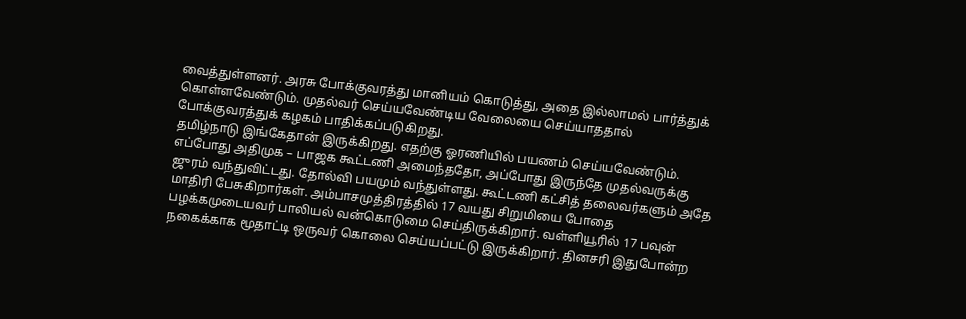வைத்துள்ளனர். அரசு போக்குவரத்து மானியம் கொடுத்து, அதை இல்லாமல் பார்த்துக் கொள்ளவேண்டும். முதல்வர் செய்யவேண்டிய வேலையை செய்யாததால் போக்குவரத்துக் கழகம் பாதிக்கப்படுகிறது.
தமிழ்நாடு இங்கேதான் இருக்கிறது. எதற்கு ஓரணியில் பயணம் செய்யவேண்டும். எப்போது அதிமுக – பாஜக கூட்டணி அமைந்ததோ, அப்போது இருந்தே முதல்வருக்கு ஜுரம் வந்துவிட்டது. தோல்வி பயமும் வந்துள்ளது. கூட்டணி கட்சித் தலைவர்களும் அதே மாதிரி பேசுகிறார்கள். அம்பாசமுத்திரத்தில் 17 வயது சிறுமியை போதை பழக்கமுடையவர் பாலியல் வன்கொடுமை செய்திருக்கிறார். வள்ளியூரில் 17 பவுன் நகைக்காக மூதாட்டி ஒருவர் கொலை செய்யப்பட்டு இருக்கிறார். தினசரி இதுபோன்ற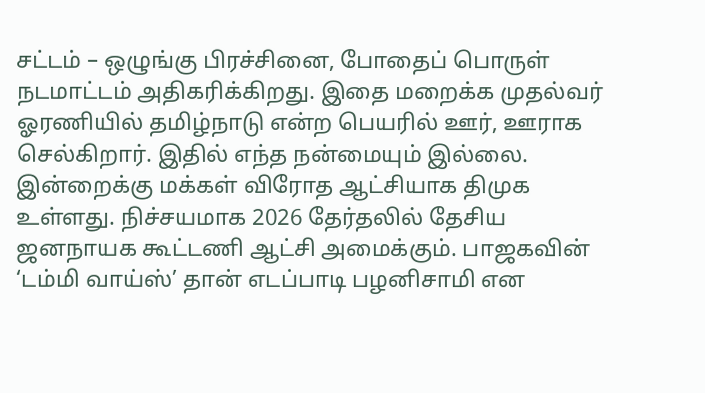சட்டம் – ஒழுங்கு பிரச்சினை, போதைப் பொருள் நடமாட்டம் அதிகரிக்கிறது. இதை மறைக்க முதல்வர் ஓரணியில் தமிழ்நாடு என்ற பெயரில் ஊர், ஊராக செல்கிறார். இதில் எந்த நன்மையும் இல்லை.
இன்றைக்கு மக்கள் விரோத ஆட்சியாக திமுக உள்ளது. நிச்சயமாக 2026 தேர்தலில் தேசிய ஜனநாயக கூட்டணி ஆட்சி அமைக்கும். பாஜகவின் ‘டம்மி வாய்ஸ்’ தான் எடப்பாடி பழனிசாமி என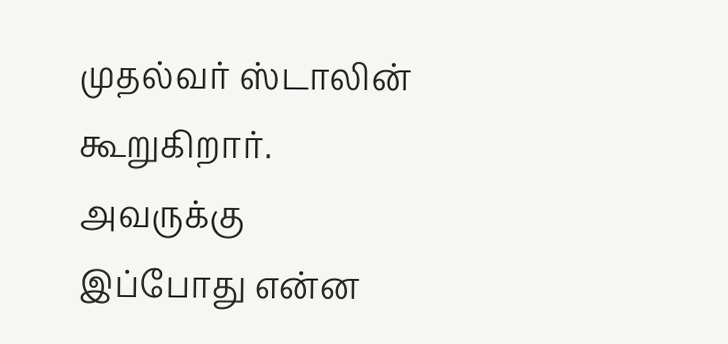முதல்வர் ஸ்டாலின் கூறுகிறார். அவருக்கு இப்போது என்ன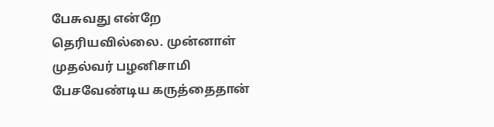பேசுவது என்றே தெரியவில்லை. முன்னாள் முதல்வர் பழனிசாமி பேசவேண்டிய கருத்தைதான்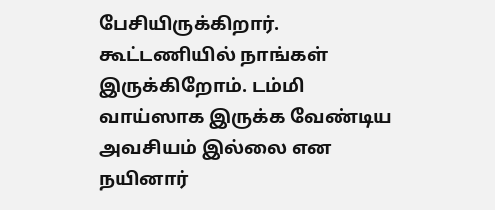பேசியிருக்கிறார். கூட்டணியில் நாங்கள் இருக்கிறோம். டம்மி வாய்ஸாக இருக்க வேண்டிய அவசியம் இல்லை என நயினார்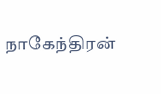நாகேந்திரன்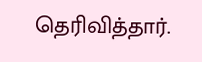தெரிவித்தார்.